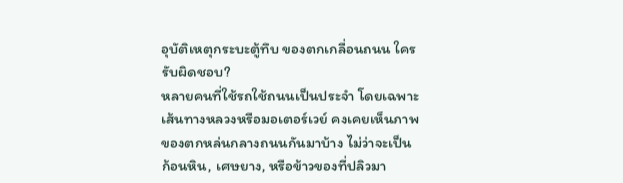อุบัติเหตุกระบะตู้ทึบ ของตกเกลื่อนถนน ใครรับผิดชอบ?
หลายคนที่ใช้รถใช้ถนนเป็นประจำ โดยเฉพาะเส้นทางหลวงหรือมอเตอร์เวย์ คงเคยเห็นภาพของตกหล่นกลางถนนกันมาบ้าง ไม่ว่าจะเป็นก้อนหิน, เศษยาง, หรือข้าวของที่ปลิวมา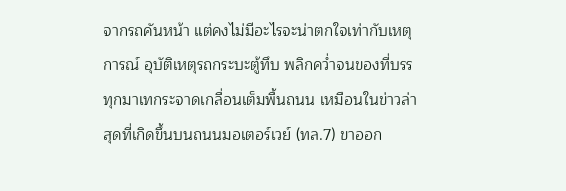จากรถคันหน้า แต่คงไม่มีอะไรจะน่าตกใจเท่ากับเหตุการณ์ อุบัติเหตุรถกระบะตู้ทึบ พลิกคว่ำจนของที่บรรทุกมาเทกระจาดเกลื่อนเต็มพื้นถนน เหมือนในข่าวล่าสุดที่เกิดขึ้นบนถนนมอเตอร์เวย์ (ทล.7) ขาออก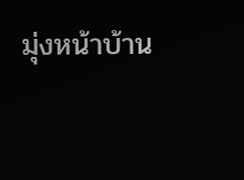มุ่งหน้าบ้าน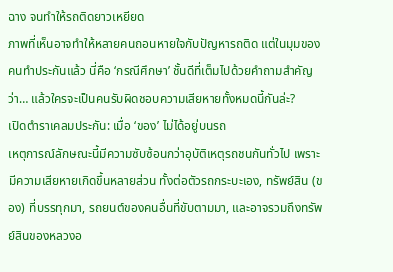ฉาง จนทำให้รถติดยาวเหยียด
ภาพที่เห็นอาจทำให้หลายคนถอนหายใจกับปัญหารถติด แต่ในมุมของคนทำประกันแล้ว นี่คือ ‘กรณีศึกษา’ ชั้นดีที่เต็มไปด้วยคำถามสำคัญว่า… แล้วใครจะเป็นคนรับผิดชอบความเสียหายทั้งหมดนี้กันล่ะ?
เปิดตำราเคลมประกัน: เมื่อ ‘ของ’ ไม่ได้อยู่บนรถ
เหตุการณ์ลักษณะนี้มีความซับซ้อนกว่าอุบัติเหตุรถชนกันทั่วไป เพราะมีความเสียหายเกิดขึ้นหลายส่วน ทั้งต่อตัวรถกระบะเอง, ทรัพย์สิน (ของ) ที่บรรทุกมา, รถยนต์ของคนอื่นที่ขับตามมา, และอาจรวมถึงทรัพย์สินของหลวงอ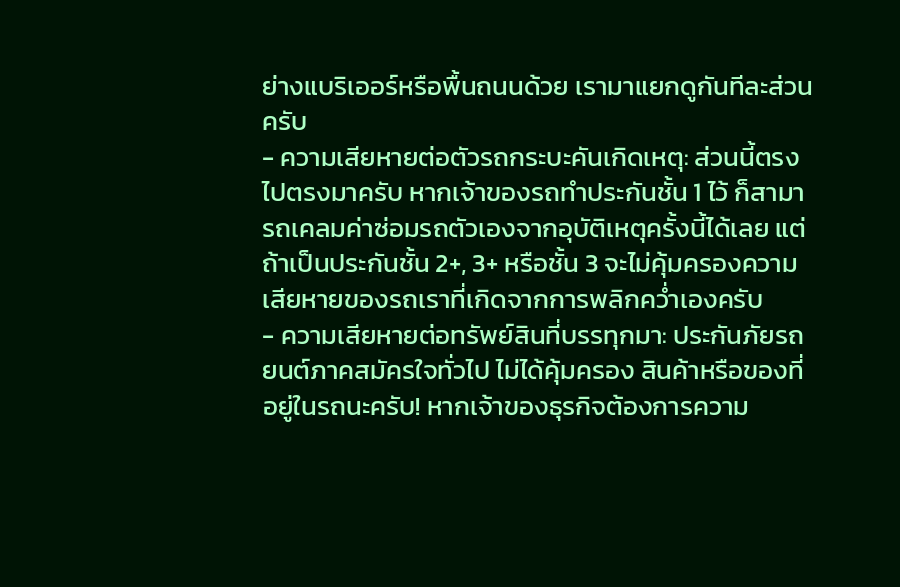ย่างแบริเออร์หรือพื้นถนนด้วย เรามาแยกดูกันทีละส่วนครับ
- ความเสียหายต่อตัวรถกระบะคันเกิดเหตุ: ส่วนนี้ตรงไปตรงมาครับ หากเจ้าของรถทำประกันชั้น 1 ไว้ ก็สามารถเคลมค่าซ่อมรถตัวเองจากอุบัติเหตุครั้งนี้ได้เลย แต่ถ้าเป็นประกันชั้น 2+, 3+ หรือชั้น 3 จะไม่คุ้มครองความเสียหายของรถเราที่เกิดจากการพลิกคว่ำเองครับ
- ความเสียหายต่อทรัพย์สินที่บรรทุกมา: ประกันภัยรถยนต์ภาคสมัครใจทั่วไป ไม่ได้คุ้มครอง สินค้าหรือของที่อยู่ในรถนะครับ! หากเจ้าของธุรกิจต้องการความ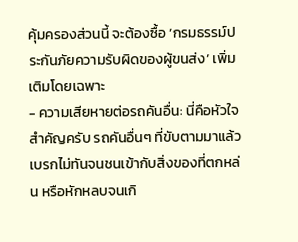คุ้มครองส่วนนี้ จะต้องซื้อ ‘กรมธรรม์ประกันภัยความรับผิดของผู้ขนส่ง’ เพิ่มเติมโดยเฉพาะ
- ความเสียหายต่อรถคันอื่น: นี่คือหัวใจสำคัญครับ รถคันอื่นๆ ที่ขับตามมาแล้วเบรกไม่ทันจนชนเข้ากับสิ่งของที่ตกหล่น หรือหักหลบจนเกิ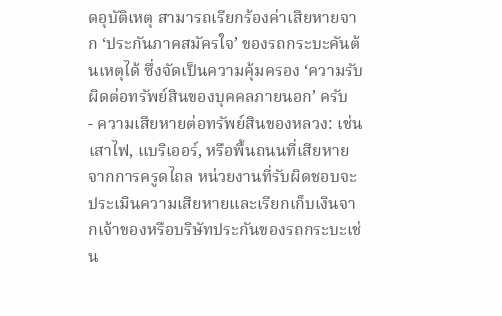ดอุบัติเหตุ สามารถเรียกร้องค่าเสียหายจาก ‘ประกันภาคสมัครใจ’ ของรถกระบะคันต้นเหตุได้ ซึ่งจัดเป็นความคุ้มครอง ‘ความรับผิดต่อทรัพย์สินของบุคคลภายนอก’ ครับ
- ความเสียหายต่อทรัพย์สินของหลวง: เช่น เสาไฟ, แบริเออร์, หรือพื้นถนนที่เสียหายจากการครูดไถล หน่วยงานที่รับผิดชอบจะประเมินความเสียหายและเรียกเก็บเงินจากเจ้าของหรือบริษัทประกันของรถกระบะเช่น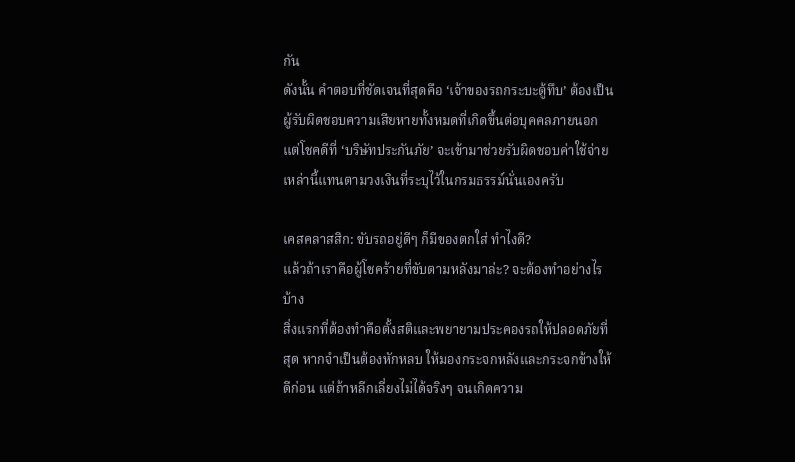กัน
ดังนั้น คำตอบที่ชัดเจนที่สุดคือ ‘เจ้าของรถกระบะตู้ทึบ’ ต้องเป็นผู้รับผิดชอบความเสียหายทั้งหมดที่เกิดขึ้นต่อบุคคลภายนอก แต่โชคดีที่ ‘บริษัทประกันภัย’ จะเข้ามาช่วยรับผิดชอบค่าใช้จ่ายเหล่านี้แทนตามวงเงินที่ระบุไว้ในกรมธรรม์นั่นเองครับ

เคสคลาสสิก: ขับรถอยู่ดีๆ ก็มีของตกใส่ ทำไงดี?
แล้วถ้าเราคือผู้โชคร้ายที่ขับตามหลังมาล่ะ? จะต้องทำอย่างไรบ้าง
สิ่งแรกที่ต้องทำคือตั้งสติและพยายามประคองรถให้ปลอดภัยที่สุด หากจำเป็นต้องหักหลบ ให้มองกระจกหลังและกระจกข้างให้ดีก่อน แต่ถ้าหลีกเลี่ยงไม่ได้จริงๆ จนเกิดความ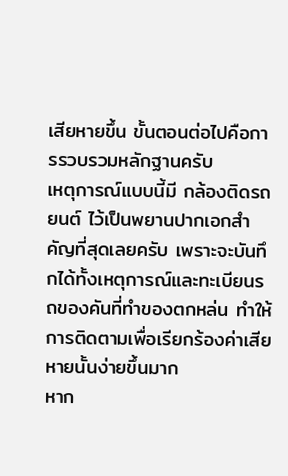เสียหายขึ้น ขั้นตอนต่อไปคือการรวบรวมหลักฐานครับ
เหตุการณ์แบบนี้มี กล้องติดรถยนต์ ไว้เป็นพยานปากเอกสำคัญที่สุดเลยครับ เพราะจะบันทึกได้ทั้งเหตุการณ์และทะเบียนรถของคันที่ทำของตกหล่น ทำให้การติดตามเพื่อเรียกร้องค่าเสียหายนั้นง่ายขึ้นมาก
หาก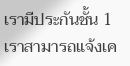เรามีประกันชั้น 1 เราสามารถแจ้งเค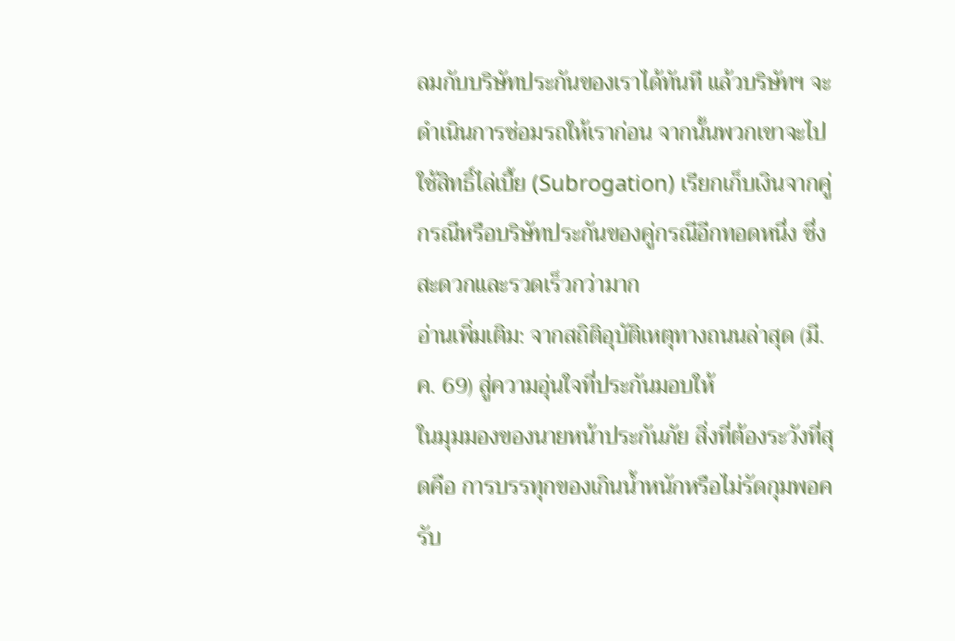ลมกับบริษัทประกันของเราได้ทันที แล้วบริษัทฯ จะดำเนินการซ่อมรถให้เราก่อน จากนั้นพวกเขาจะไปใช้สิทธิ์ไล่เบี้ย (Subrogation) เรียกเก็บเงินจากคู่กรณีหรือบริษัทประกันของคู่กรณีอีกทอดหนึ่ง ซึ่งสะดวกและรวดเร็วกว่ามาก
อ่านเพิ่มเติม: จากสถิติอุบัติเหตุทางถนนล่าสุด (มี.ค. 69) สู่ความอุ่นใจที่ประกันมอบให้
ในมุมมองของนายหน้าประกันภัย สิ่งที่ต้องระวังที่สุดคือ การบรรทุกของเกินน้ำหนักหรือไม่รัดกุมพอครับ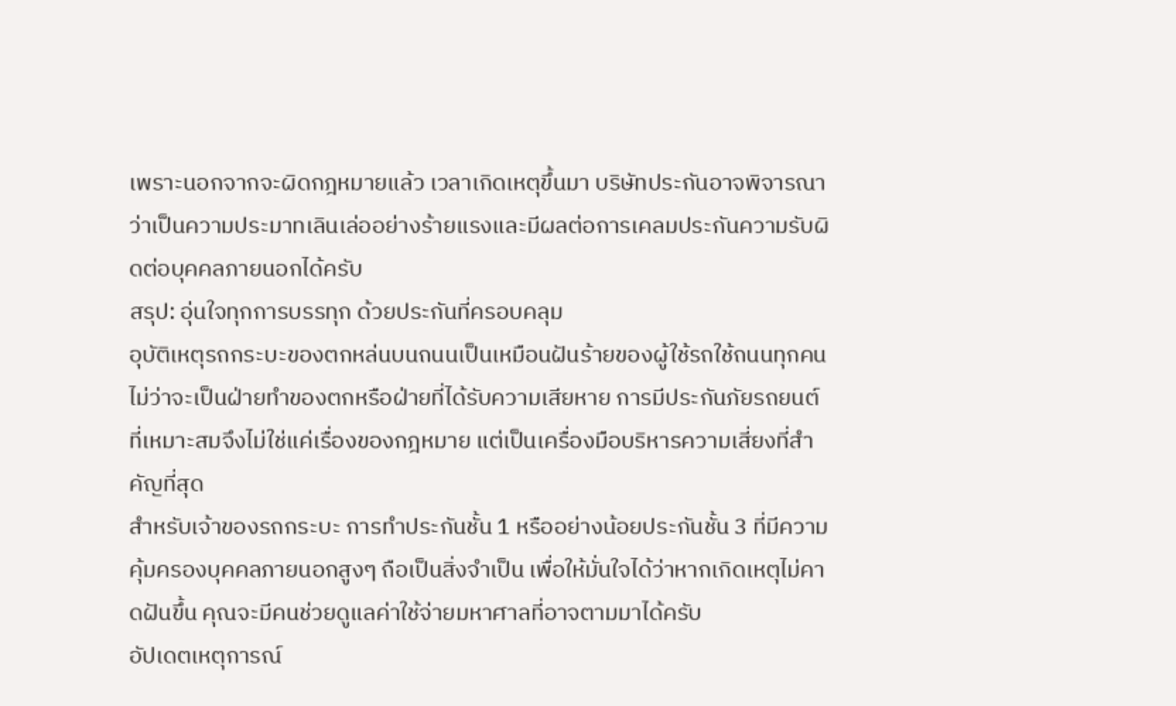เพราะนอกจากจะผิดกฎหมายแล้ว เวลาเกิดเหตุขึ้นมา บริษัทประกันอาจพิจารณาว่าเป็นความประมาทเลินเล่ออย่างร้ายแรงและมีผลต่อการเคลมประกันความรับผิดต่อบุคคลภายนอกได้ครับ
สรุป: อุ่นใจทุกการบรรทุก ด้วยประกันที่ครอบคลุม
อุบัติเหตุรถกระบะของตกหล่นบนถนนเป็นเหมือนฝันร้ายของผู้ใช้รถใช้ถนนทุกคน ไม่ว่าจะเป็นฝ่ายทำของตกหรือฝ่ายที่ได้รับความเสียหาย การมีประกันภัยรถยนต์ที่เหมาะสมจึงไม่ใช่แค่เรื่องของกฎหมาย แต่เป็นเครื่องมือบริหารความเสี่ยงที่สำคัญที่สุด
สำหรับเจ้าของรถกระบะ การทำประกันชั้น 1 หรืออย่างน้อยประกันชั้น 3 ที่มีความคุ้มครองบุคคลภายนอกสูงๆ ถือเป็นสิ่งจำเป็น เพื่อให้มั่นใจได้ว่าหากเกิดเหตุไม่คาดฝันขึ้น คุณจะมีคนช่วยดูแลค่าใช้จ่ายมหาศาลที่อาจตามมาได้ครับ
อัปเดตเหตุการณ์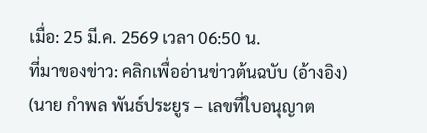เมื่อ: 25 มี.ค. 2569 เวลา 06:50 น.
ที่มาของข่าว: คลิกเพื่ออ่านข่าวต้นฉบับ (อ้างอิง)
(นาย กำพล พันธ์ประยูร – เลขที่ใบอนุญาต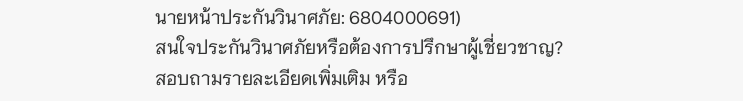นายหน้าประกันวินาศภัย: 6804000691)
สนใจประกันวินาศภัยหรือต้องการปรึกษาผู้เชี่ยวชาญ?
สอบถามรายละเอียดเพิ่มเติม หรือ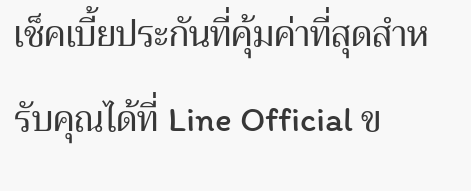เช็คเบี้ยประกันที่คุ้มค่าที่สุดสำหรับคุณได้ที่ Line Official ข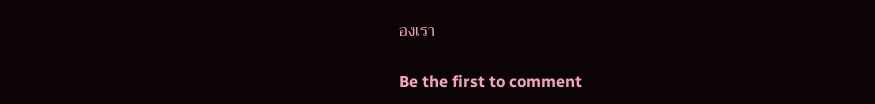องเรา

Be the first to comment